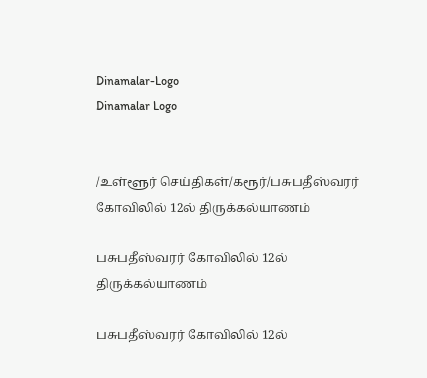Dinamalar-Logo
Dinamalar Logo


/உள்ளூர் செய்திகள்/கரூர்/பசுபதீஸ்வரர் கோவிலில் 12ல் திருக்கல்யாணம்

பசுபதீஸ்வரர் கோவிலில் 12ல் திருக்கல்யாணம்

பசுபதீஸ்வரர் கோவிலில் 12ல்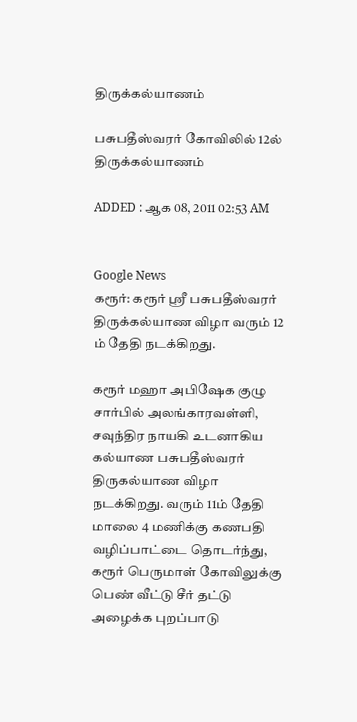திருக்கல்யாணம்

பசுபதீஸ்வரர் கோவிலில் 12ல் திருக்கல்யாணம்

ADDED : ஆக 08, 2011 02:53 AM


Google News
கரூர்: கரூர் ஸ்ரீ பசுபதீஸ்வரர் திருக்கல்யாண விழா வரும் 12 ம் தேதி நடக்கிறது.

கரூர் மஹா அபிஷேக குழு சார்பில் அலங்காரவள்ளி, சவுந்திர நாயகி உடனாகிய கல்யாண பசுபதீஸ்வரர் திருகல்யாண விழா நடக்கிறது. வரும் 11ம் தேதி மாலை 4 மணிக்கு கணபதி வழிப்பாட்டை தொடர்ந்து, கரூர் பெருமாள் கோவிலுக்கு பெண் வீட்டு சீர் தட்டு அழைக்க புறப்பாடு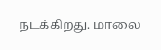நடக்கிறது. மாலை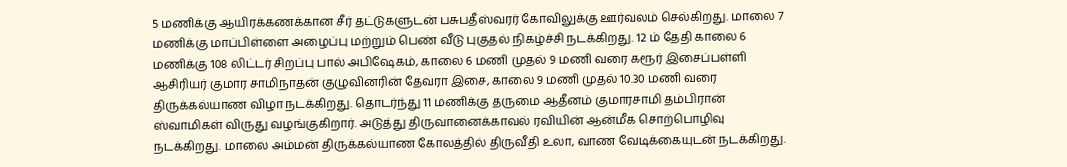5 மணிக்கு ஆயிரக்கணக்கான சீர் தட்டுகளுடன் பசுபதீஸ்வரர் கோவிலுக்கு ஊர்வலம் செல்கிறது. மாலை 7 மணிக்கு மாப்பிள்ளை அழைப்பு மற்றும் பெண் வீடு புகுதல் நிகழ்ச்சி நடக்கிறது. 12 ம் தேதி காலை 6 மணிக்கு 108 லிட்டர் சிறப்பு பால் அபிஷேகம், காலை 6 மணி முதல் 9 மணி வரை கரூர் இசைப்பள்ளி ஆசிரியர் குமார சாமிநாதன் குழுவினரின் தேவரா இசை, காலை 9 மணி முதல் 10.30 மணி வரை திருக்கல்யாண விழா நடக்கிறது. தொடர்ந்து 11 மணிக்கு தருமை ஆதீனம் குமாரசாமி தம்பிரான் ஸ்வாமிகள் விருது வழங்குகிறார். அடுத்து திருவானைக்காவல் ரவியின் ஆன்மீக சொற்பொழிவு நடக்கிறது. மாலை அம்மன் திருக்கல்யாண கோலத்தில் திருவீதி உலா, வாண வேடிக்கையுடன் நடக்கிறது.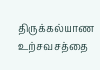திருக்கல்யாண உற்சவசத்தை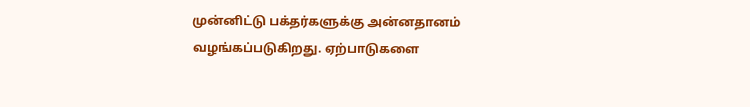முன்னிட்டு பக்தர்களுக்கு அன்னதானம் வழங்கப்படுகிறது. ஏற்பாடுகளை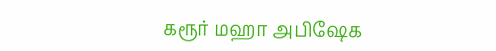கரூர் மஹா அபிஷேக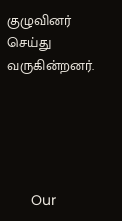குழுவினர் செய்து வருகின்றனர்.





      Our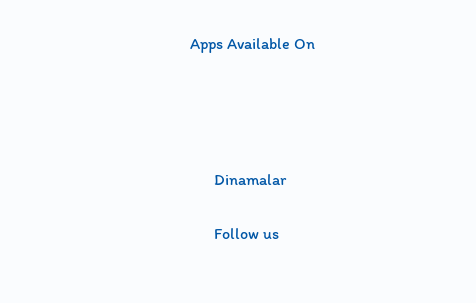Apps Available On




      Dinamalar

      Follow us